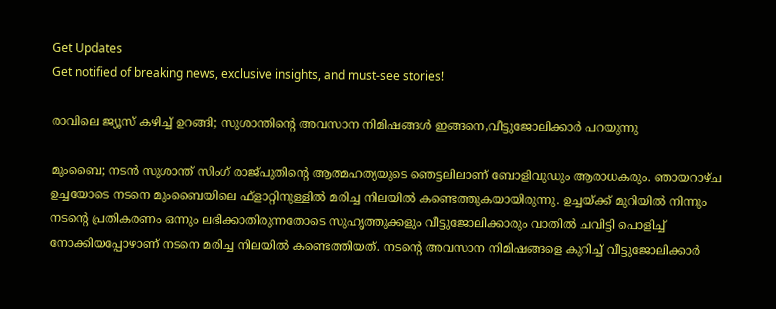Get Updates
Get notified of breaking news, exclusive insights, and must-see stories!

രാവിലെ ജ്യൂസ് കഴിച്ച് ഉറങ്ങി; സുശാന്തിന്റെ അവസാന നിമിഷങ്ങൾ ഇങ്ങനെ,വീട്ടുജോലിക്കാർ പറയുന്നു

മുംബൈ; നടൻ സുശാന്ത് സിംഗ് രാജ്പുതിന്റെ ആത്മഹത്യയുടെ ഞെട്ടലിലാണ് ബോളിവുഡും ആരാധകരും. ഞായറാഴ്ച ഉച്ചയോടെ നടനെ മുംബൈയിലെ ഫ്ളാറ്റിനുള്ളിൽ മരിച്ച നിലയിൽ കണ്ടെത്തുകയായിരുന്നു. ഉച്ചയ്ക്ക് മുറിയിൽ നിന്നും നടന്റെ പ്രതികരണം ഒന്നും ലഭിക്കാതിരുന്നതോടെ സുഹൃത്തുക്കളും വീട്ടുജോലിക്കാരും വാതിൽ ചവിട്ടി പൊളിച്ച് നോക്കിയപ്പോഴാണ് നടനെ മരിച്ച നിലയിൽ കണ്ടെത്തിയത്. നടന്റെ അവസാന നിമിഷങ്ങളെ കുറിച്ച് വീട്ടുജോലിക്കാർ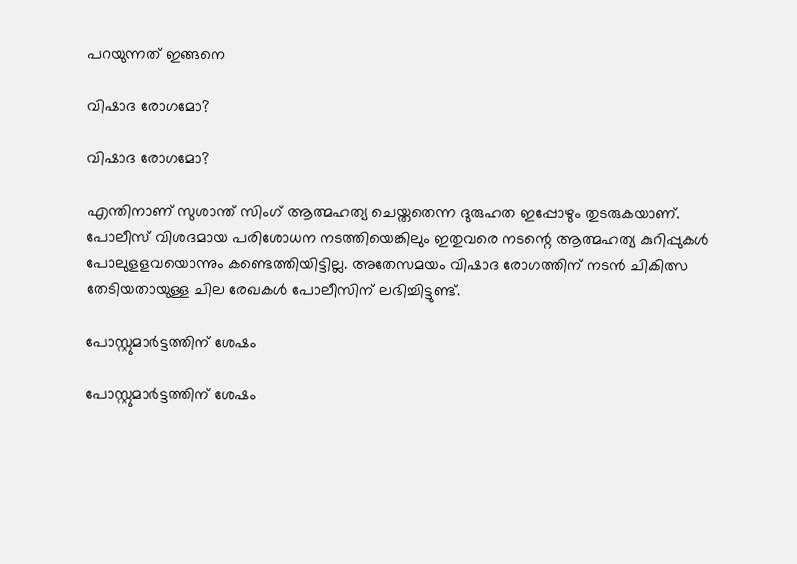പറയുന്നത് ഇങ്ങനെ

വിഷാദ രോഗമോ?

വിഷാദ രോഗമോ?

എന്തിനാണ് സുശാന്ത് സിംഗ് ആത്മഹത്യ ചെയ്തതെന്ന ദുരുഹത ഇപ്പോഴും തുടരുകയാണ്. പോലീസ് വിശദമായ പരിശോധന നടത്തിയെങ്കിലും ഇതുവരെ നടന്റെ ആത്മഹത്യ കുറിപ്പുകൾ പോലുളളവയൊന്നും കണ്ടെത്തിയിട്ടില്ല. അതേസമയം വിഷാദ രോഗത്തിന് നടൻ ചികിത്സ തേടിയതായുള്ള ചില രേഖകൾ പോലീസിന് ലഭിച്ചിട്ടുണ്ട്.

പോസ്റ്റുമാർട്ടത്തിന് ശേഷം

പോസ്റ്റുമാർട്ടത്തിന് ശേഷം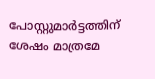പോസ്റ്റുമാർട്ടത്തിന് ശേഷം മാത്രമേ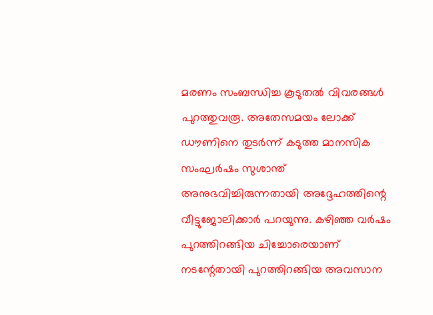മരണം സംബന്ധിച്ച കൂടുതൽ വിവരങ്ങൾ പുറത്തുവരൂ. അതേസമയം ലോക്ക് ഡൗണിനെ തുടർന്ന് കടുത്ത മാനസിക സംഘർഷം സുശാന്ത് അനുഭവിച്ചിരുന്നതായി അദ്ദേഹത്തിന്റെ വീട്ടുജോലിക്കാർ പറയുന്നു. കഴിഞ്ഞ വർഷം പുറത്തിറങ്ങിയ ചിച്ചോരെയാണ് നടന്റേതായി പുറത്തിറങ്ങിയ അവസാന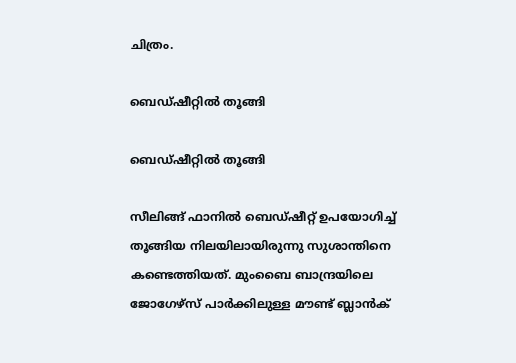ചിത്രം.

ബെഡ്ഷീറ്റിൽ തൂങ്ങി

ബെഡ്ഷീറ്റിൽ തൂങ്ങി

സീലിങ്ങ് ഫാനിൽ ബെഡ്ഷീറ്റ് ഉപയോഗിച്ച് തൂങ്ങിയ നിലയിലായിരുന്നു സുശാന്തിനെ കണ്ടെത്തിയത്. മുംബൈ ബാന്ദ്രയിലെ ജോഗേഴ്സ് പാർക്കിലുള്ള മൗണ്ട് ബ്ലാൻക്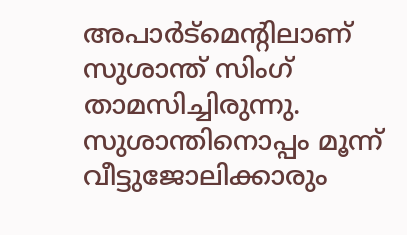അപാർട്മെന്റിലാണ് സുശാന്ത് സിംഗ് താമസിച്ചിരുന്നു. സുശാന്തിനൊപ്പം മൂന്ന് വീട്ടുജോലിക്കാരും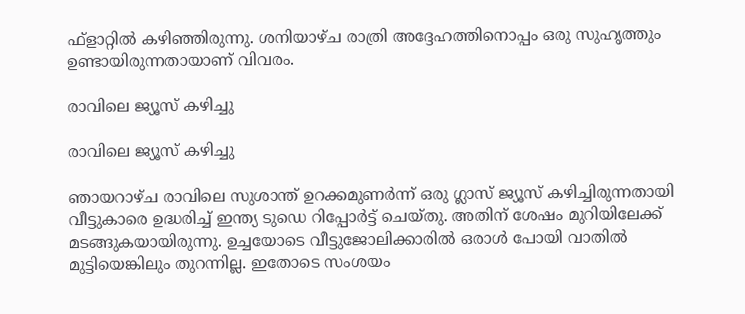ഫ്ളാറ്റിൽ കഴിഞ്ഞിരുന്നു. ശനിയാഴ്ച രാത്രി അദ്ദേഹത്തിനൊപ്പം ഒരു സുഹൃത്തും ഉണ്ടായിരുന്നതായാണ് വിവരം.

രാവിലെ ജ്യൂസ് കഴിച്ചു

രാവിലെ ജ്യൂസ് കഴിച്ചു

ഞായറാഴ്ച രാവിലെ സുശാന്ത് ഉറക്കമുണർന്ന് ഒരു ഗ്ലാസ് ജ്യൂസ് കഴിച്ചിരുന്നതായി വീട്ടുകാരെ ഉദ്ധരിച്ച് ഇന്ത്യ ടുഡെ റിപ്പോർട്ട് ചെയ്തു. അതിന് ശേഷം മുറിയിലേക്ക് മടങ്ങുകയായിരുന്നു. ഉച്ചയോടെ വീട്ടുജോലിക്കാരിൽ ഒരാൾ പോയി വാതിൽ മുട്ടിയെങ്കിലും തുറന്നില്ല. ഇതോടെ സംശയം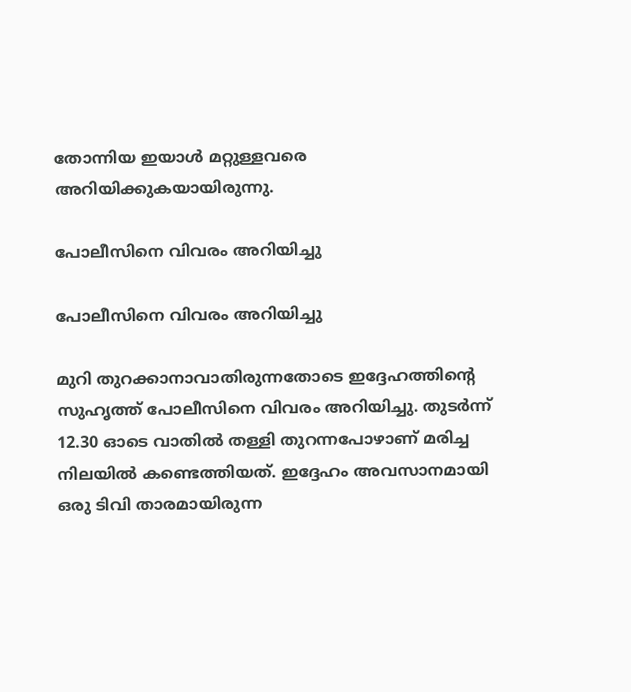തോന്നിയ ഇയാൾ മറ്റുള്ളവരെ അറിയിക്കുകയായിരുന്നു.

പോലീസിനെ വിവരം അറിയിച്ചു

പോലീസിനെ വിവരം അറിയിച്ചു

മുറി തുറക്കാനാവാതിരുന്നതോടെ ഇദ്ദേഹത്തിന്റെ സുഹൃത്ത് പോലീസിനെ വിവരം അറിയിച്ചു. തുടർന്ന് 12.30 ഓടെ വാതിൽ തള്ളി തുറന്നപോഴാണ് മരിച്ച നിലയിൽ കണ്ടെത്തിയത്. ഇദ്ദേഹം അവസാനമായി ഒരു ടിവി താരമായിരുന്ന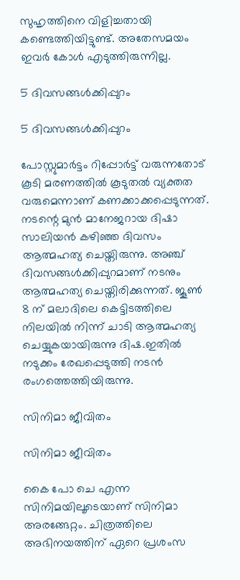സുഹൃത്തിനെ വിളിച്ചതായി കണ്ടെത്തിയിട്ടുണ്ട്. അതേസമയം ഇവർ കോൾ എടുത്തിരുന്നില്ല.

5 ദിവസങ്ങൾക്കിപ്പുറം

5 ദിവസങ്ങൾക്കിപ്പുറം

പോസ്റ്റുമാർട്ടം റിപ്പോർട്ട് വരുന്നതോട് കൂടി മരണത്തിൽ കൂടുതൽ വ്യക്തത വരുമെന്നാണ് കണക്കാക്കപ്പെടുന്നത്. നടന്റെ മുൻ മാനേജറായ ദിഷാ സാലിയൻ കഴിഞ്ഞ ദിവസം ആത്മഹത്യ ചെയ്തിരുന്നു. അഞ്ച് ദിവസങ്ങൾക്കിപ്പുറമാണ് നടനും ആത്മഹത്യ ചെയ്തിരിക്കുന്നത്. ജൂൺ 8 ന് മലാദിലെ കെട്ടിടത്തിലെ നിലയിൽ നിന്ന് ചാടി ആത്മഹത്യ ചെയ്യുകയായിരുന്നു ദിഷ.ഇതിൽ നടുക്കം രേഖപ്പെടുത്തി നടൻ രംഗത്തെത്തിയിരുന്നു.

സിനിമാ ജീവിതം

സിനിമാ ജീവിതം

കൈ പോ ചെ എന്ന സിനിമയിലൂടെയാണ് സിനിമാ അരങ്ങേറ്റം. ചിത്രത്തിലെ അഭിനയത്തിന് ഏറെ പ്രശംസ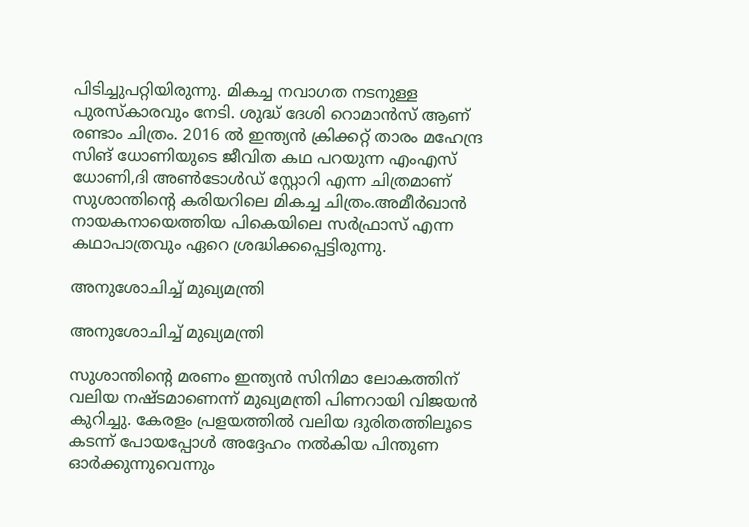പിടിച്ചുപറ്റിയിരുന്നു. മികച്ച നവാഗത നടനുള്ള പുരസ്കാരവും നേടി. ശുദ്ധ് ദേശി റൊമാൻസ് ആണ് രണ്ടാം ചിത്രം. 2016 ല്‍ ഇന്ത്യന്‍ ക്രിക്കറ്റ് താരം മഹേന്ദ്ര സിങ് ധോണിയുടെ ജീവിത കഥ പറയുന്ന എംഎസ് ധോണി,ദി അണ്‍ടോള്‍ഡ് സ്റ്റോറി എന്ന ചിത്രമാണ് സുശാന്തിന്റെ കരിയറിലെ മികച്ച ചിത്രം.അമീർഖാൻ നായകനായെത്തിയ പികെയിലെ സർഫ്രാസ് എന്ന കഥാപാത്രവും ഏറെ ശ്രദ്ധിക്കപ്പെട്ടിരുന്നു.

അനുശോചിച്ച് മുഖ്യമന്ത്രി

അനുശോചിച്ച് മുഖ്യമന്ത്രി

സുശാന്തിന്റെ മരണം ഇന്ത്യൻ സിനിമാ ലോകത്തിന് വലിയ നഷ്ടമാണെന്ന് മുഖ്യമന്ത്രി പിണറായി വിജയൻ കുറിച്ചു. കേരളം പ്രളയത്തിൽ വലിയ ദുരിതത്തിലൂടെ കടന്ന് പോയപ്പോൾ അദ്ദേഹം നൽകിയ പിന്തുണ ഓർക്കുന്നുവെന്നും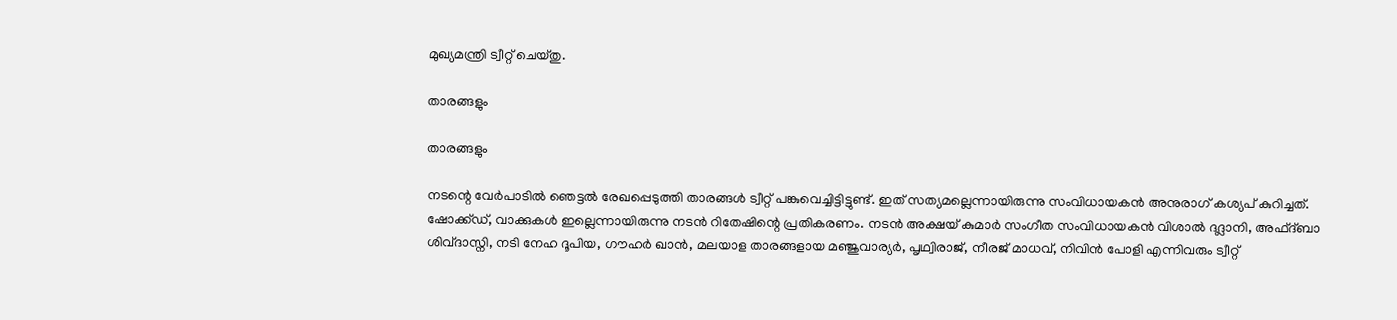മുഖ്യമന്ത്രി ട്വീറ്റ് ചെയ്തു.

താരങ്ങളും

താരങ്ങളും

നടന്റെ വേർപാടിൽ ഞെട്ടൽ രേഖപ്പെടുത്തി താരങ്ങൾ ട്വീറ്റ് പങ്കുവെച്ചിട്ടിട്ടുണ്ട്. ഇത് സത്യമല്ലെന്നായിരുന്നു സംവിധായകൻ അനുരാഗ് കശ്യപ് കുറിച്ചത്. ഷോക്ക്ഡ്, വാക്കുകൾ ഇല്ലെന്നായിരുന്നു നടൻ റിതേഷിന്റെ പ്രതികരണം. നടൻ അക്ഷയ് കുമാർ സംഗീത സംവിധായകൻ വിശാൽ ദദ്ലാനി, അഫ്ദ്ബാ ശിവ്ദാസ്നി, നടി നേഹ ദൂപിയ, ഗൗഹർ ഖാൻ, മലയാള താരങ്ങളായ മഞ്ജുവാര്യർ, പൃഥ്വിരാജ്, നീരജ് മാധവ്, നിവിൻ പോളി എന്നിവരും ട്വീറ്റ്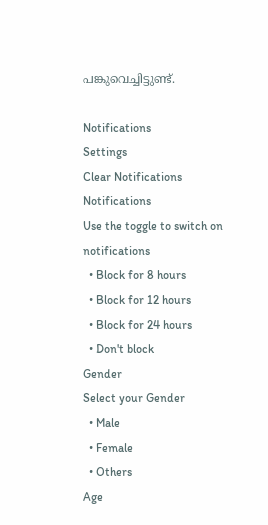പങ്കുവെച്ചിട്ടുണ്ട്.

Notifications
Settings
Clear Notifications
Notifications
Use the toggle to switch on notifications
  • Block for 8 hours
  • Block for 12 hours
  • Block for 24 hours
  • Don't block
Gender
Select your Gender
  • Male
  • Female
  • Others
Age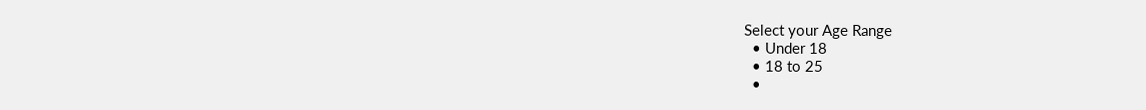Select your Age Range
  • Under 18
  • 18 to 25
  •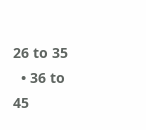26 to 35
  • 36 to 45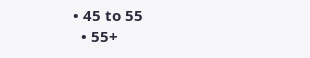• 45 to 55
  • 55+